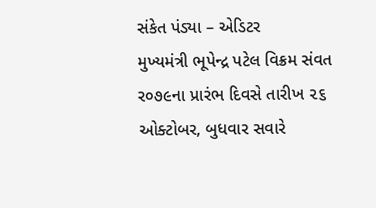સંકેત પંડ્યા – એડિટર
મુખ્યમંત્રી ભૂપેન્દ્ર પટેલ વિક્રમ સંવત ર૦૭૯ના પ્રારંભ દિવસે તારીખ ૨૬ ઓક્ટોબર, બુધવાર સવારે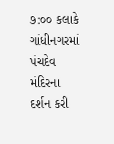૭:૦૦ કલાકે ગાંધીનગરમાં પંચદેવ મંદિરના દર્શન કરી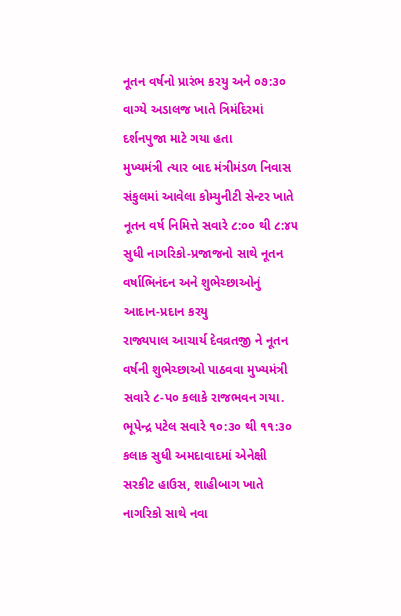નૂતન વર્ષનો પ્રારંભ કરયુ અને ૦૭:૩૦ વાગ્યે અડાલજ ખાતે ત્રિમંદિરમાં દર્શનપુજા માટે ગયા હતા
મુખ્યમંત્રી ત્યાર બાદ મંત્રીમંડળ નિવાસ સંકુલમાં આવેલા કોમ્યુનીટી સેન્ટર ખાતે નૂતન વર્ષ નિમિત્તે સવારે ૮:૦૦ થી ૮:૪૫ સુધી નાગરિકો-પ્રજાજનો સાથે નૂતન વર્ષાભિનંદન અને શુભેચ્છાઓનું આદાન-પ્રદાન કરયુ
રાજ્યપાલ આચાર્ય દેવવ્રતજી ને નૂતન વર્ષની શુભેચ્છાઓ પાઠવવા મુખ્યમંત્રી સવારે ૮-પ૦ કલાકે રાજભવન ગયા.
ભૂપેન્દ્ર પટેલ સવારે ૧૦:૩૦ થી ૧૧:૩૦ કલાક સુધી અમદાવાદમાં એનેક્ષી સરકીટ હાઉસ, શાહીબાગ ખાતે નાગરિકો સાથે નવા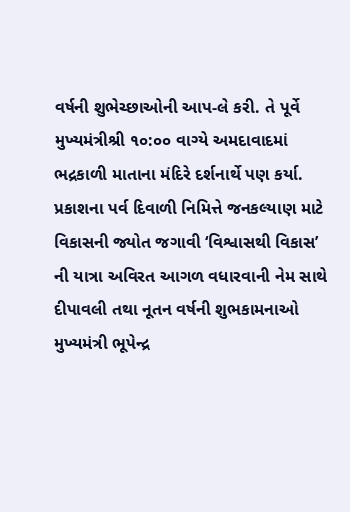વર્ષની શુભેચ્છાઓની આપ-લે કરી. તે પૂર્વે મુખ્યમંત્રીશ્રી ૧૦:૦૦ વાગ્યે અમદાવાદમાં ભદ્રકાળી માતાના મંદિરે દર્શનાર્થે પણ કર્યા.
પ્રકાશના પર્વ દિવાળી નિમિત્તે જનકલ્યાણ માટે વિકાસની જ્યોત જગાવી ‘વિશ્વાસથી વિકાસ’ ની યાત્રા અવિરત આગળ વધારવાની નેમ સાથે દીપાવલી તથા નૂતન વર્ષની શુભકામનાઓ મુખ્યમંત્રી ભૂપેન્દ્ર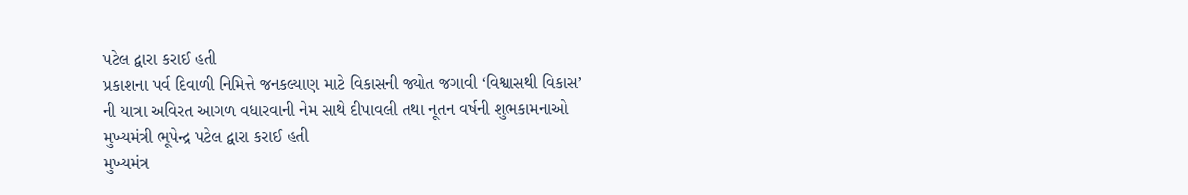પટેલ દ્વારા કરાઈ હતી
પ્રકાશના પર્વ દિવાળી નિમિત્તે જનકલ્યાણ માટે વિકાસની જ્યોત જગાવી ‘વિશ્વાસથી વિકાસ’ ની યાત્રા અવિરત આગળ વધારવાની નેમ સાથે દીપાવલી તથા નૂતન વર્ષની શુભકામનાઓ મુખ્યમંત્રી ભૂપેન્દ્ર પટેલ દ્વારા કરાઈ હતી
મુખ્યમંત્ર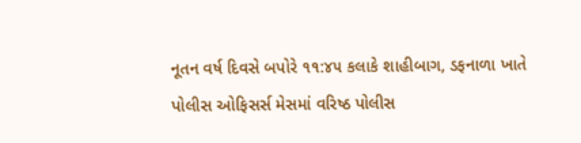નૂતન વર્ષ દિવસે બપોરે ૧૧:૪૫ કલાકે શાહીબાગ, ડફનાળા ખાતે પોલીસ ઓફિસર્સ મેસમાં વરિષ્ઠ પોલીસ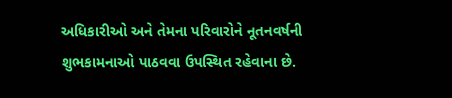અધિકારીઓ અને તેમના પરિવારોને નૂતનવર્ષની શુભકામનાઓ પાઠવવા ઉપસ્થિત રહેવાના છે.